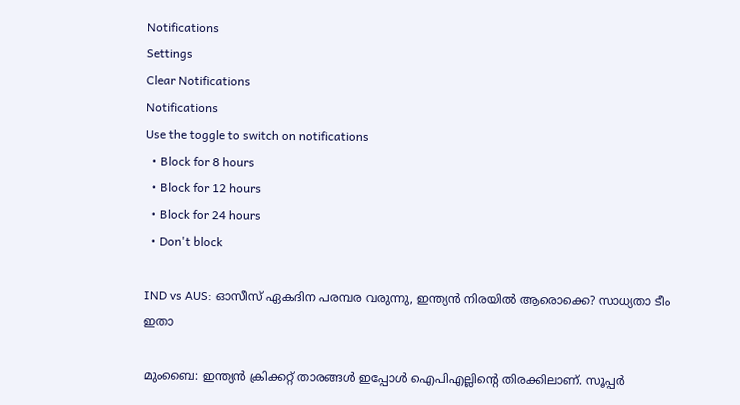Notifications
Settings
Clear Notifications
Notifications
Use the toggle to switch on notifications
  • Block for 8 hours
  • Block for 12 hours
  • Block for 24 hours
  • Don't block

IND vs AUS: ഓസീസ് ഏകദിന പരമ്പര വരുന്നു, ഇന്ത്യന്‍ നിരയില്‍ ആരൊക്കെ? സാധ്യതാ ടീം ഇതാ

മുംബൈ: ഇന്ത്യന്‍ ക്രിക്കറ്റ് താരങ്ങള്‍ ഇപ്പോള്‍ ഐപിഎല്ലിന്റെ തിരക്കിലാണ്. സൂപ്പര്‍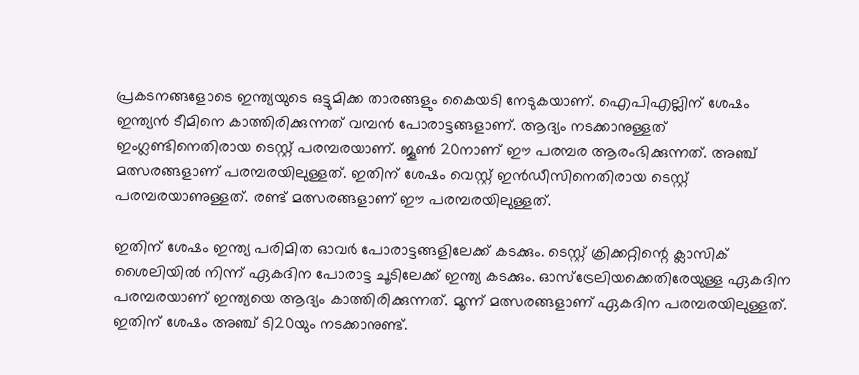പ്രകടനങ്ങളോടെ ഇന്ത്യയുടെ ഒട്ടുമിക്ക താരങ്ങളും കൈയടി നേടുകയാണ്. ഐപിഎല്ലിന് ശേഷം ഇന്ത്യന്‍ ടീമിനെ കാത്തിരിക്കുന്നത് വമ്പന്‍ പോരാട്ടങ്ങളാണ്. ആദ്യം നടക്കാനുള്ളത് ഇംഗ്ലണ്ടിനെതിരായ ടെസ്റ്റ് പരമ്പരയാണ്. ജൂണ്‍ 20നാണ് ഈ പരമ്പര ആരംഭിക്കുന്നത്. അഞ്ച് മത്സരങ്ങളാണ് പരമ്പരയിലുള്ളത്. ഇതിന് ശേഷം വെസ്റ്റ് ഇന്‍ഡീസിനെതിരായ ടെസ്റ്റ് പരമ്പരയാണുള്ളത്. രണ്ട് മത്സരങ്ങളാണ് ഈ പരമ്പരയിലുള്ളത്.

ഇതിന് ശേഷം ഇന്ത്യ പരിമിത ഓവര്‍ പോരാട്ടങ്ങളിലേക്ക് കടക്കും. ടെസ്റ്റ് ക്രിക്കറ്റിന്റെ ക്ലാസിക് ശൈലിയില്‍ നിന്ന് ഏകദിന പോരാട്ട ചൂടിലേക്ക് ഇന്ത്യ കടക്കും. ഓസ്‌ട്രേലിയക്കെതിരേയുള്ള ഏകദിന പരമ്പരയാണ് ഇന്ത്യയെ ആദ്യം കാത്തിരിക്കുന്നത്. മൂന്ന് മത്സരങ്ങളാണ് ഏകദിന പരമ്പരയിലുള്ളത്. ഇതിന് ശേഷം അഞ്ച് ടി20യും നടക്കാനുണ്ട്.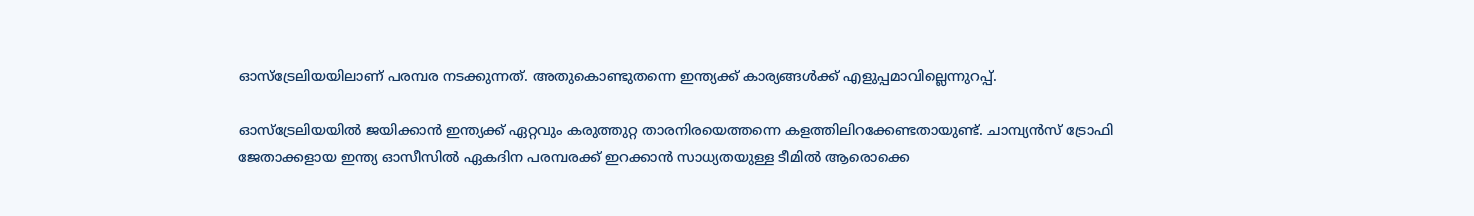ഓസ്‌ട്രേലിയയിലാണ് പരമ്പര നടക്കുന്നത്. അതുകൊണ്ടുതന്നെ ഇന്ത്യക്ക് കാര്യങ്ങള്‍ക്ക് എളുപ്പമാവില്ലെന്നുറപ്പ്.

ഓസ്‌ട്രേലിയയില്‍ ജയിക്കാന്‍ ഇന്ത്യക്ക് ഏറ്റവും കരുത്തുറ്റ താരനിരയെത്തന്നെ കളത്തിലിറക്കേണ്ടതായുണ്ട്. ചാമ്പ്യന്‍സ് ട്രോഫി ജേതാക്കളായ ഇന്ത്യ ഓസീസില്‍ ഏകദിന പരമ്പരക്ക് ഇറക്കാന്‍ സാധ്യതയുള്ള ടീമില്‍ ആരൊക്കെ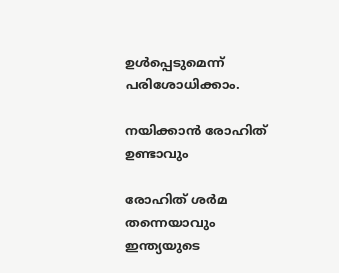ഉള്‍പ്പെടുമെന്ന് പരിശോധിക്കാം.

നയിക്കാന്‍ രോഹിത് ഉണ്ടാവും

രോഹിത് ശര്‍മ തന്നെയാവും ഇന്ത്യയുടെ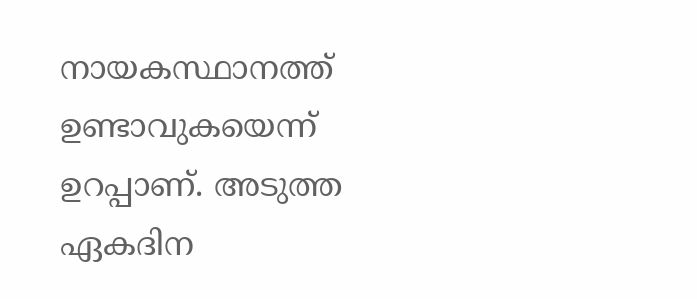നായകസ്ഥാനത്ത് ഉണ്ടാവുകയെന്ന് ഉറപ്പാണ്. അടുത്ത ഏകദിന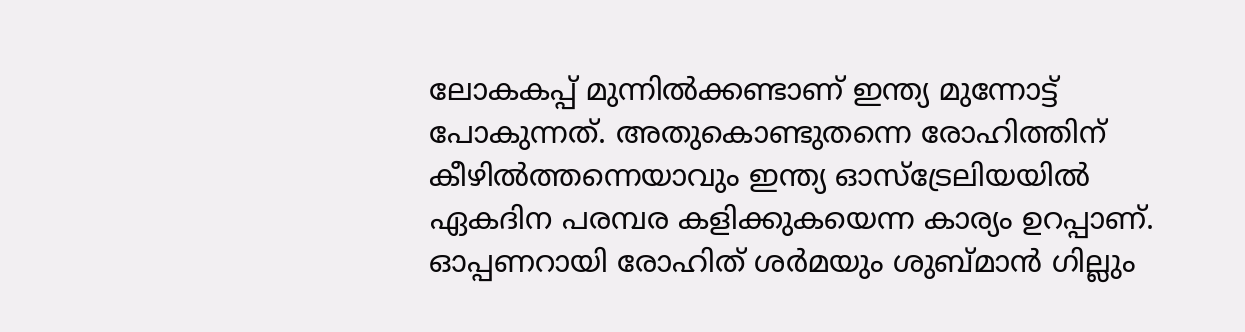ലോകകപ്പ് മുന്നില്‍ക്കണ്ടാണ് ഇന്ത്യ മുന്നോട്ട് പോകുന്നത്. അതുകൊണ്ടുതന്നെ രോഹിത്തിന് കീഴില്‍ത്തന്നെയാവും ഇന്ത്യ ഓസ്‌ട്രേലിയയില്‍ ഏകദിന പരമ്പര കളിക്കുകയെന്ന കാര്യം ഉറപ്പാണ്. ഓപ്പണറായി രോഹിത് ശര്‍മയും ശുബ്മാന്‍ ഗില്ലും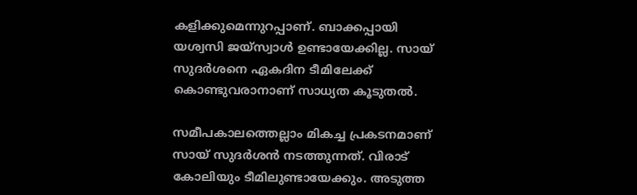കളിക്കുമെന്നുറപ്പാണ്. ബാക്കപ്പായി യശ്വസി ജയ്‌സ്വാള്‍ ഉണ്ടായേക്കില്ല. സായ് സുദര്‍ശനെ ഏകദിന ടീമിലേക്ക് കൊണ്ടുവരാനാണ് സാധ്യത കൂടുതല്‍.

സമീപകാലത്തെല്ലാം മികച്ച പ്രകടനമാണ് സായ് സുദര്‍ശന്‍ നടത്തുന്നത്. വിരാട് കോലിയും ടീമിലുണ്ടായേക്കും. അടുത്ത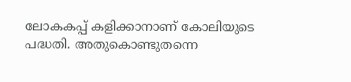ലോകകപ്പ് കളിക്കാനാണ് കോലിയുടെ പദ്ധതി. അതുകൊണ്ടുതന്നെ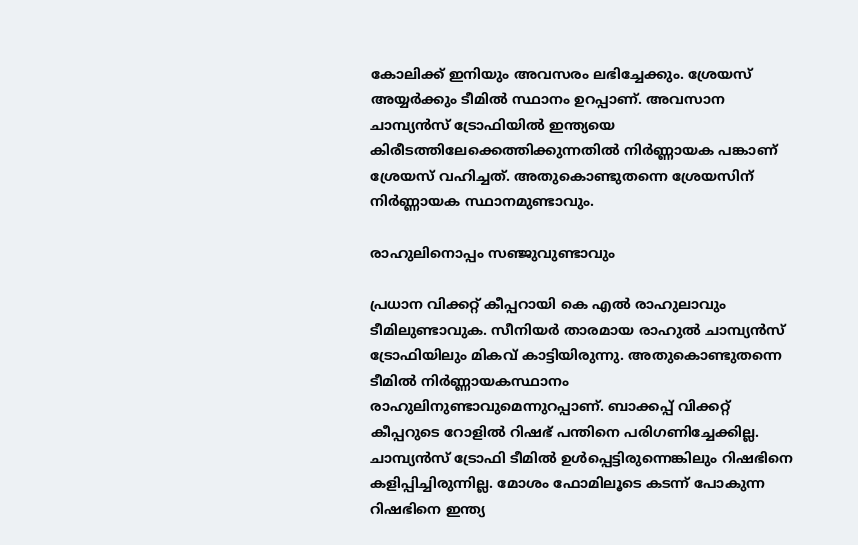കോലിക്ക് ഇനിയും അവസരം ലഭിച്ചേക്കും. ശ്രേയസ് അയ്യര്‍ക്കും ടീമില്‍ സ്ഥാനം ഉറപ്പാണ്. അവസാന ചാമ്പ്യന്‍സ് ട്രോഫിയില്‍ ഇന്ത്യയെ കിരീടത്തിലേക്കെത്തിക്കുന്നതില്‍ നിര്‍ണ്ണായക പങ്കാണ് ശ്രേയസ് വഹിച്ചത്. അതുകൊണ്ടുതന്നെ ശ്രേയസിന് നിര്‍ണ്ണായക സ്ഥാനമുണ്ടാവും.

രാഹുലിനൊപ്പം സഞ്ജുവുണ്ടാവും

പ്രധാന വിക്കറ്റ് കീപ്പറായി കെ എല്‍ രാഹുലാവും ടീമിലുണ്ടാവുക. സീനിയര്‍ താരമായ രാഹുല്‍ ചാമ്പ്യന്‍സ് ട്രോഫിയിലും മികവ് കാട്ടിയിരുന്നു. അതുകൊണ്ടുതന്നെ ടീമില്‍ നിര്‍ണ്ണായകസ്ഥാനം രാഹുലിനുണ്ടാവുമെന്നുറപ്പാണ്. ബാക്കപ്പ് വിക്കറ്റ് കീപ്പറുടെ റോളില്‍ റിഷഭ് പന്തിനെ പരിഗണിച്ചേക്കില്ല. ചാമ്പ്യന്‍സ് ട്രോഫി ടീമില്‍ ഉള്‍പ്പെട്ടിരുന്നെങ്കിലും റിഷഭിനെ കളിപ്പിച്ചിരുന്നില്ല. മോശം ഫോമിലൂടെ കടന്ന് പോകുന്ന റിഷഭിനെ ഇന്ത്യ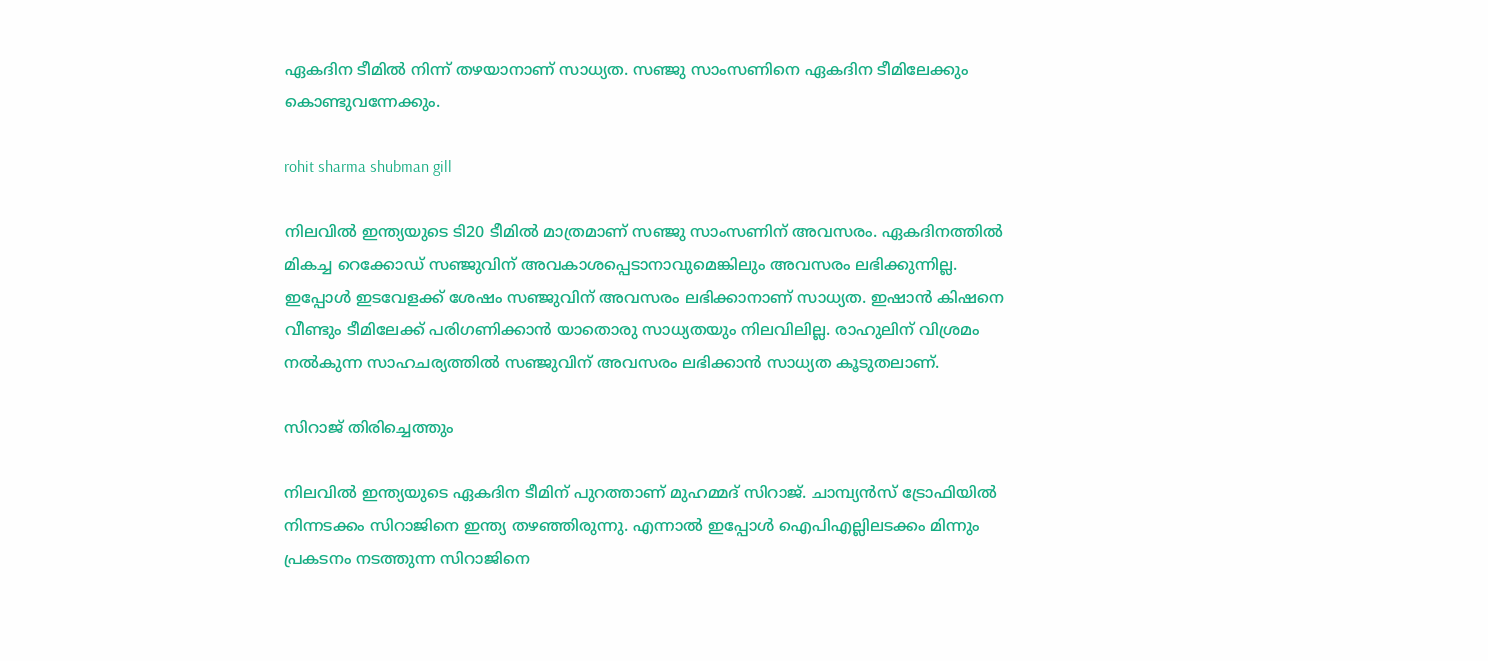ഏകദിന ടീമില്‍ നിന്ന് തഴയാനാണ് സാധ്യത. സഞ്ജു സാംസണിനെ ഏകദിന ടീമിലേക്കും കൊണ്ടുവന്നേക്കും.

rohit sharma shubman gill

നിലവില്‍ ഇന്ത്യയുടെ ടി20 ടീമില്‍ മാത്രമാണ് സഞ്ജു സാംസണിന് അവസരം. ഏകദിനത്തില്‍ മികച്ച റെക്കോഡ് സഞ്ജുവിന് അവകാശപ്പെടാനാവുമെങ്കിലും അവസരം ലഭിക്കുന്നില്ല. ഇപ്പോള്‍ ഇടവേളക്ക് ശേഷം സഞ്ജുവിന് അവസരം ലഭിക്കാനാണ് സാധ്യത. ഇഷാന്‍ കിഷനെ വീണ്ടും ടീമിലേക്ക് പരിഗണിക്കാന്‍ യാതൊരു സാധ്യതയും നിലവിലില്ല. രാഹുലിന് വിശ്രമം നല്‍കുന്ന സാഹചര്യത്തില്‍ സഞ്ജുവിന് അവസരം ലഭിക്കാന്‍ സാധ്യത കൂടുതലാണ്.

സിറാജ് തിരിച്ചെത്തും

നിലവില്‍ ഇന്ത്യയുടെ ഏകദിന ടീമിന് പുറത്താണ് മുഹമ്മദ് സിറാജ്. ചാമ്പ്യന്‍സ് ട്രോഫിയില്‍ നിന്നടക്കം സിറാജിനെ ഇന്ത്യ തഴഞ്ഞിരുന്നു. എന്നാല്‍ ഇപ്പോള്‍ ഐപിഎല്ലിലടക്കം മിന്നും പ്രകടനം നടത്തുന്ന സിറാജിനെ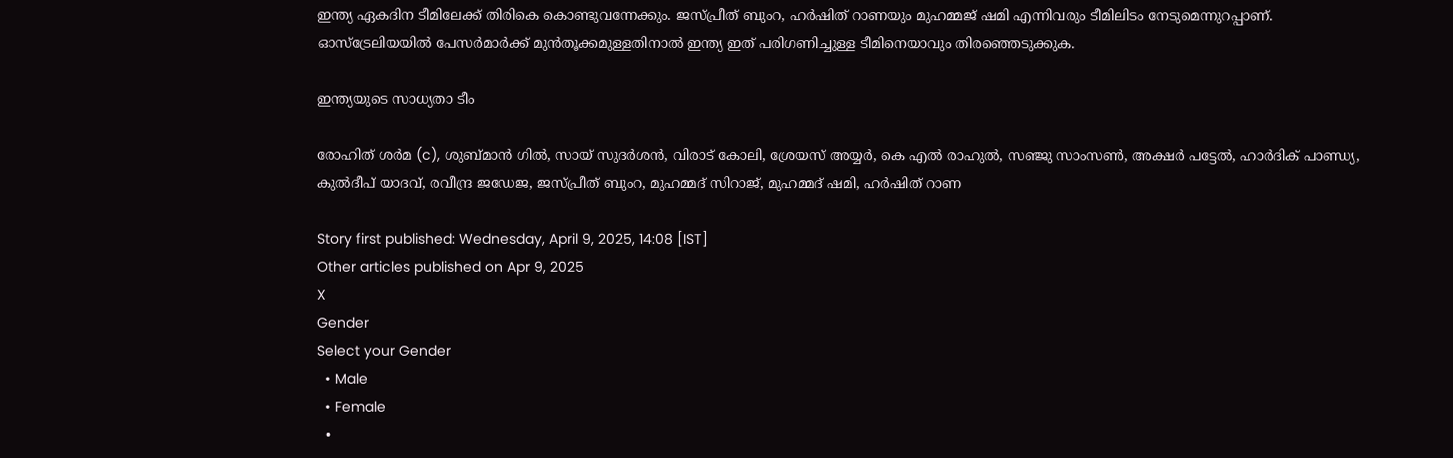ഇന്ത്യ ഏകദിന ടീമിലേക്ക് തിരികെ കൊണ്ടുവന്നേക്കും. ജസ്പ്രീത് ബുംറ, ഹര്‍ഷിത് റാണയും മുഹമ്മജ് ഷമി എന്നിവരും ടീമിലിടം നേടുമെന്നുറപ്പാണ്. ഓസ്‌ട്രേലിയയില്‍ പേസര്‍മാര്‍ക്ക് മുന്‍തൂക്കമുള്ളതിനാല്‍ ഇന്ത്യ ഇത് പരിഗണിച്ചുള്ള ടീമിനെയാവും തിരഞ്ഞെടുക്കുക.

ഇന്ത്യയുടെ സാധ്യതാ ടീം

രോഹിത് ശര്‍മ (c), ശുബ്മാന്‍ ഗില്‍, സായ് സുദര്‍ശന്‍, വിരാട് കോലി, ശ്രേയസ് അയ്യര്‍, കെ എല്‍ രാഹുല്‍, സഞ്ജു സാംസണ്‍, അക്ഷര്‍ പട്ടേല്‍, ഹാര്‍ദിക് പാണ്ഡ്യ, കുല്‍ദീപ് യാദവ്, രവീന്ദ്ര ജഡേജ, ജസ്പ്രീത് ബുംറ, മുഹമ്മദ് സിറാജ്, മുഹമ്മദ് ഷമി, ഹര്‍ഷിത് റാണ

Story first published: Wednesday, April 9, 2025, 14:08 [IST]
Other articles published on Apr 9, 2025
X
Gender
Select your Gender
  • Male
  • Female
  •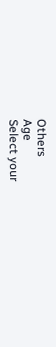Others
Age
Select your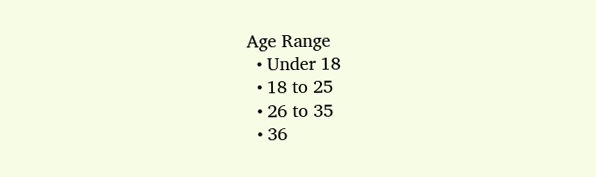Age Range
  • Under 18
  • 18 to 25
  • 26 to 35
  • 36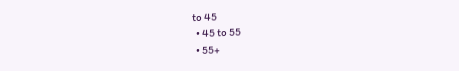to 45
  • 45 to 55
  • 55+